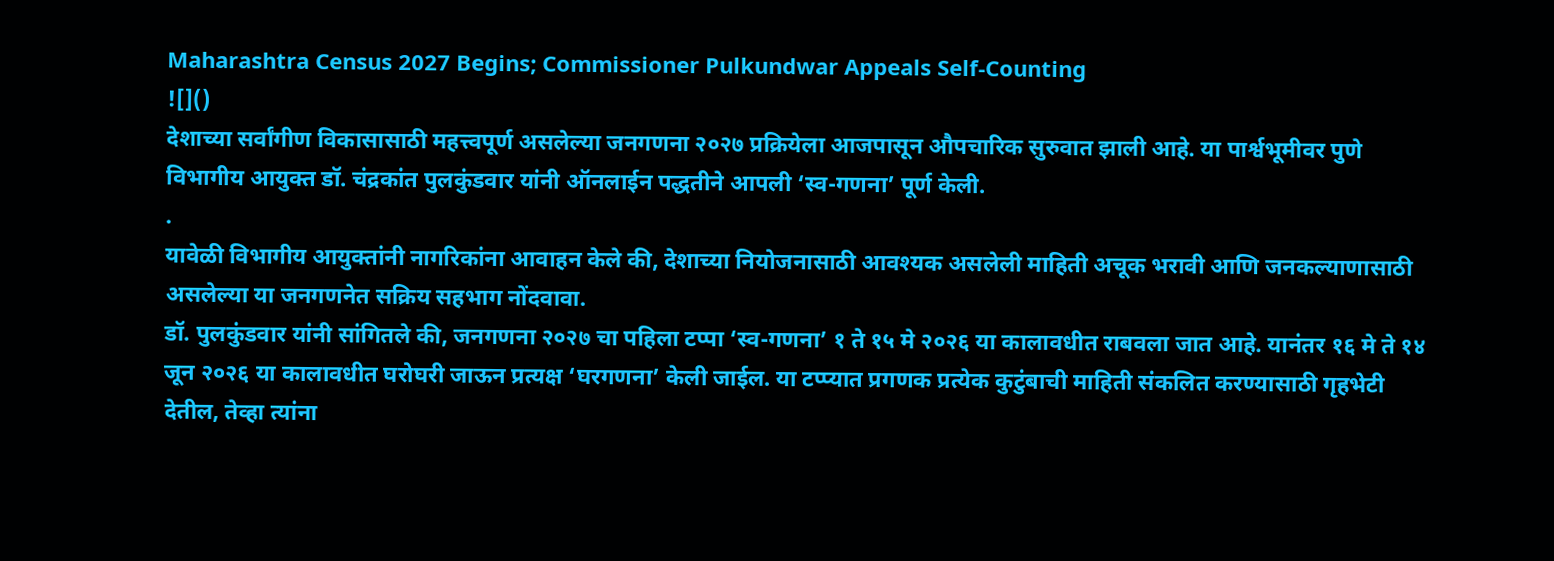Maharashtra Census 2027 Begins; Commissioner Pulkundwar Appeals Self-Counting
![]()
देशाच्या सर्वांगीण विकासासाठी महत्त्वपूर्ण असलेल्या जनगणना २०२७ प्रक्रियेला आजपासून औपचारिक सुरुवात झाली आहे. या पार्श्वभूमीवर पुणे विभागीय आयुक्त डॉ. चंद्रकांत पुलकुंडवार यांनी ऑनलाईन पद्धतीने आपली ‘स्व-गणना’ पूर्ण केली.
.
यावेळी विभागीय आयुक्तांनी नागरिकांना आवाहन केले की, देशाच्या नियोजनासाठी आवश्यक असलेली माहिती अचूक भरावी आणि जनकल्याणासाठी असलेल्या या जनगणनेत सक्रिय सहभाग नोंदवावा.
डॉ. पुलकुंडवार यांनी सांगितले की, जनगणना २०२७ चा पहिला टप्पा ‘स्व-गणना’ १ ते १५ मे २०२६ या कालावधीत राबवला जात आहे. यानंतर १६ मे ते १४ जून २०२६ या कालावधीत घरोघरी जाऊन प्रत्यक्ष ‘घरगणना’ केली जाईल. या टप्प्यात प्रगणक प्रत्येक कुटुंबाची माहिती संकलित करण्यासाठी गृहभेटी देतील, तेव्हा त्यांना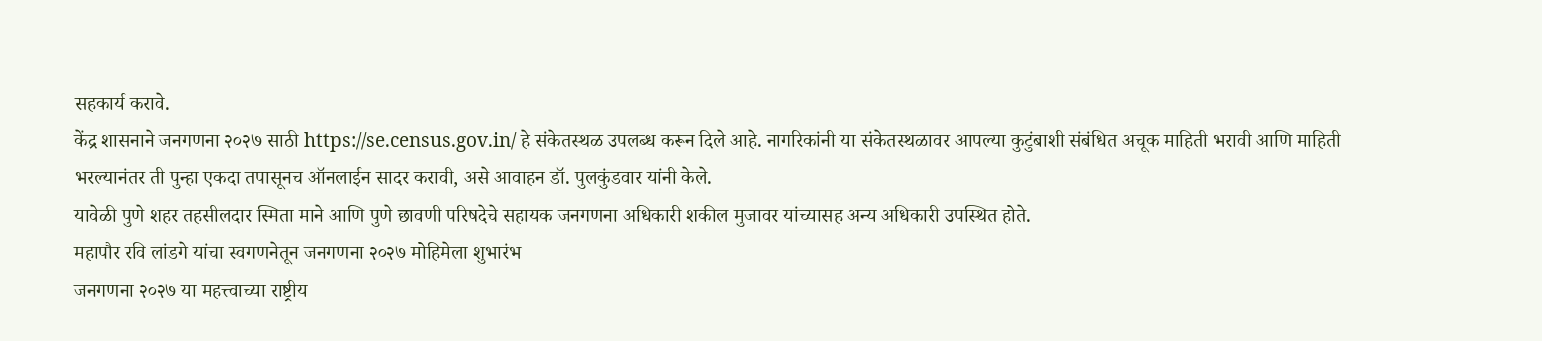सहकार्य करावे.
केंद्र शासनाने जनगणना २०२७ साठी https://se.census.gov.in/ हे संकेतस्थळ उपलब्ध करून दिले आहे. नागरिकांनी या संकेतस्थळावर आपल्या कुटुंबाशी संबंधित अचूक माहिती भरावी आणि माहिती भरल्यानंतर ती पुन्हा एकदा तपासूनच ऑनलाईन सादर करावी, असे आवाहन डॉ. पुलकुंडवार यांनी केले.
यावेळी पुणे शहर तहसीलदार स्मिता माने आणि पुणे छावणी परिषदेचे सहायक जनगणना अधिकारी शकील मुजावर यांच्यासह अन्य अधिकारी उपस्थित होते.
महापौर रवि लांडगे यांचा स्वगणनेतून जनगणना २०२७ मोहिमेला शुभारंभ
जनगणना २०२७ या महत्त्वाच्या राष्ट्रीय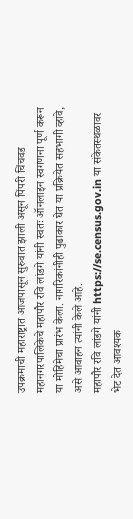उपक्रमाची महाराष्ट्रात आजपासून सुरुवात झाली असून पिंपरी चिंचवड महानगरपालिकेचे महापौर रवि लांडगे यांनी स्वतः ऑनलाइन स्वगणना पूर्ण करून या मोहिमेचा प्रारंभ केला. नागरिकांनीही पुढाकार घेत या प्रक्रियेत सहभागी व्हावे, असे आवाहन त्यांनी केले आहे.
महापौर रवि लांडगे यांनी https://se.census.gov.in या संकेतस्थळावर भेट देत आवश्यक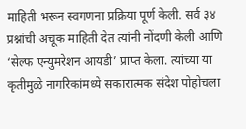माहिती भरून स्वगणना प्रक्रिया पूर्ण केली. सर्व ३४ प्रश्नांची अचूक माहिती देत त्यांनी नोंदणी केली आणि ‘सेल्फ एन्युमरेशन आयडी’ प्राप्त केला. त्यांच्या या कृतीमुळे नागरिकांमध्ये सकारात्मक संदेश पोहोचला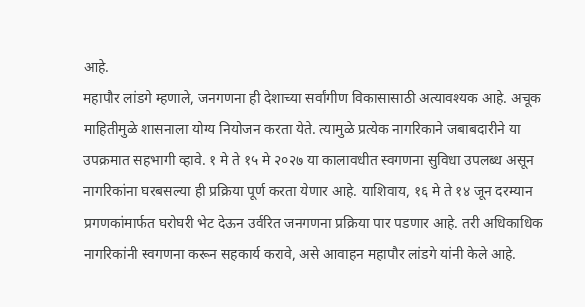आहे.
महापौर लांडगे म्हणाले, जनगणना ही देशाच्या सर्वांगीण विकासासाठी अत्यावश्यक आहे. अचूक माहितीमुळे शासनाला योग्य नियोजन करता येते. त्यामुळे प्रत्येक नागरिकाने जबाबदारीने या उपक्रमात सहभागी व्हावे. १ मे ते १५ मे २०२७ या कालावधीत स्वगणना सुविधा उपलब्ध असून नागरिकांना घरबसल्या ही प्रक्रिया पूर्ण करता येणार आहे. याशिवाय, १६ मे ते १४ जून दरम्यान प्रगणकांमार्फत घरोघरी भेट देऊन उर्वरित जनगणना प्रक्रिया पार पडणार आहे. तरी अधिकाधिक नागरिकांनी स्वगणना करून सहकार्य करावे, असे आवाहन महापौर लांडगे यांनी केले आहे.